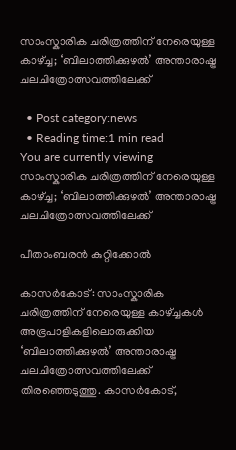സാംസ്കാരിക ചരിത്രത്തിന് നേരെയുള്ള കാഴ്ച്ച; ‘ബിലാത്തിക്കുഴൽ’ അന്താരാഷ്ട്ര ചലചിത്രോത്സവത്തിലേക്ക്

  • Post category:news
  • Reading time:1 min read
You are currently viewing സാംസ്കാരിക ചരിത്രത്തിന് നേരെയുള്ള കാഴ്ച്ച; ‘ബിലാത്തിക്കുഴൽ’ അന്താരാഷ്ട്ര ചലചിത്രോത്സവത്തിലേക്ക്

പീതാംബരൻ കുറ്റിക്കോൽ

കാസർകോട്: സാംസ്കാരിക ചരിത്രത്തിന് നേരെയുള്ള കാഴ്ച്ചകൾ അഭ്രപാളികളിലൊരുക്കിയ ‘ബിലാത്തിക്കുഴൽ’ അന്താരാഷ്ട്ര ചലചിത്രോത്സവത്തിലേക്ക് തിരഞ്ഞെടുത്തു. കാസർകോട്,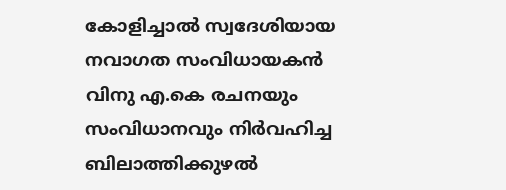കോളിച്ചാൽ സ്വദേശിയായ നവാഗത സംവിധായകൻ വിനു എ.കെ രചനയും സംവിധാനവും നിർവഹിച്ച ബിലാത്തിക്കുഴൽ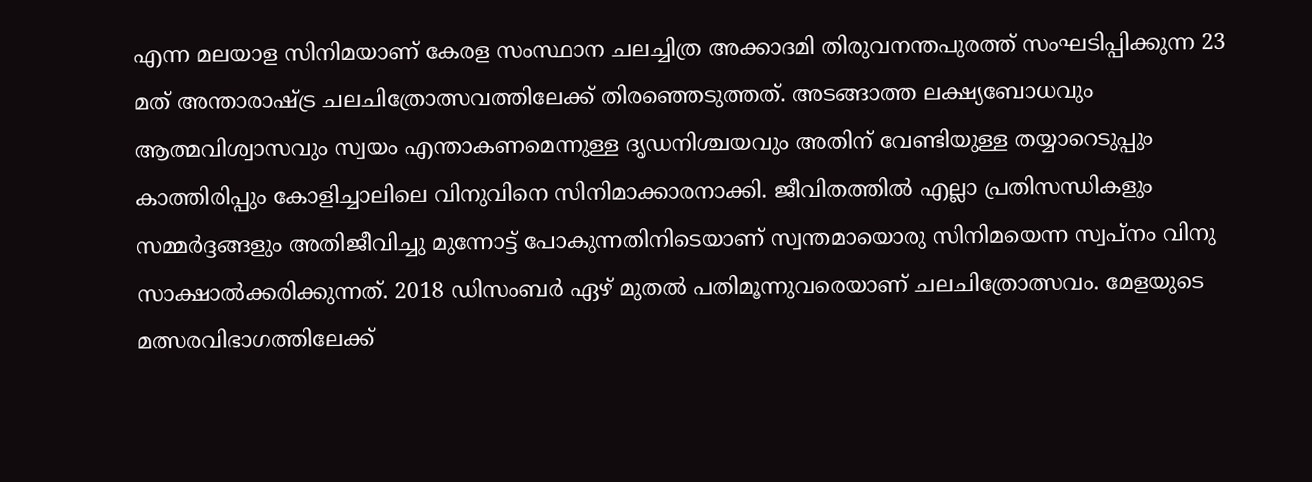എന്ന മലയാള സിനിമയാണ് കേരള സംസ്ഥാന ചലച്ചിത്ര അക്കാദമി തിരുവനന്തപുരത്ത് സംഘടിപ്പിക്കുന്ന 23 മത് അന്താരാഷ്ട്ര ചലചിത്രോത്സവത്തിലേക്ക് തിരഞ്ഞെടുത്തത്. അടങ്ങാത്ത ലക്ഷ്യബോധവും ആത്മവിശ്വാസവും സ്വയം എന്താകണമെന്നുള്ള ദൃഡനിശ്ചയവും അതിന്‌ വേണ്ടിയുള്ള തയ്യാറെടുപ്പും കാത്തിരിപ്പും കോളിച്ചാലിലെ വിനുവിനെ സിനിമാക്കാരനാക്കി. ജീവിതത്തിൽ എല്ലാ പ്രതിസന്ധികളും സമ്മർദ്ദങ്ങളും അതിജീവിച്ചു മുന്നോട്ട് പോകുന്നതിനിടെയാണ് സ്വന്തമായൊരു സിനിമയെന്ന സ്വപ്നം വിനു സാക്ഷാൽക്കരിക്കുന്നത്‌. 2018 ഡിസംബർ ഏഴ് മുതൽ പതിമൂന്നുവരെയാണ് ചലചിത്രോത്സവം. മേളയുടെ മത്സരവിഭാഗത്തിലേക്ക്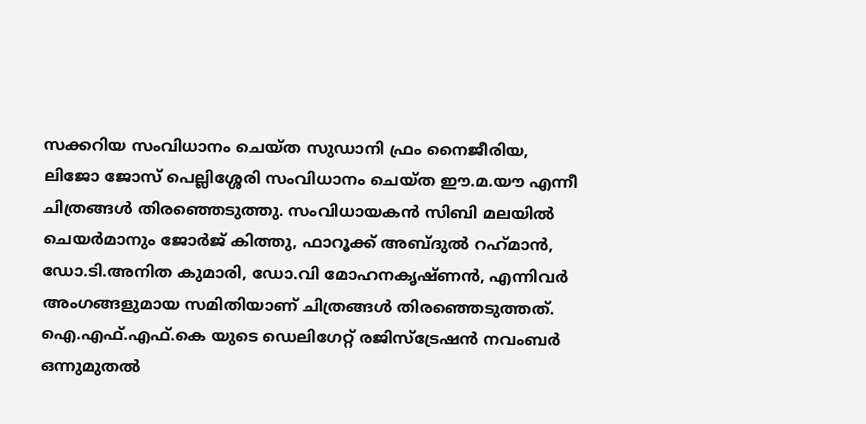സക്കറിയ സംവിധാനം ചെയ്ത സുഡാനി ഫ്രം നൈജീരിയ, ലിജോ ജോസ് പെല്ലിശ്ശേരി സംവിധാനം ചെയ്ത ഈ.മ.യൗ എന്നീ ചിത്രങ്ങൾ തിരഞ്ഞെടുത്തു. സംവിധായകൻ സിബി മലയിൽ ചെയർമാനും ജോർജ് കിത്തു, ഫാറൂക്ക് അബ്ദുൽ റഹ്‌മാൻ, ഡോ.ടി.അനിത കുമാരി, ഡോ.വി മോഹനകൃഷ്ണൻ, എന്നിവർ അംഗങ്ങളുമായ സമിതിയാണ് ചിത്രങ്ങൾ തിരഞ്ഞെടുത്തത്. ഐ.എഫ്.എഫ്.കെ യുടെ ഡെലിഗേറ്റ് രജിസ്‌ട്രേഷൻ നവംബർ ഒന്നുമുതൽ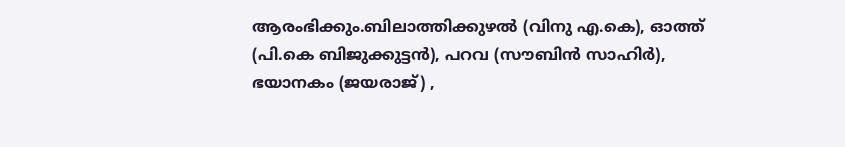ആരംഭിക്കും.ബിലാത്തിക്കുഴൽ (വിനു എ.കെ), ഓത്ത് (പി.കെ ബിജുക്കുട്ടൻ), പറവ (സൗബിൻ സാഹിർ), ഭയാനകം (ജയരാജ്) ,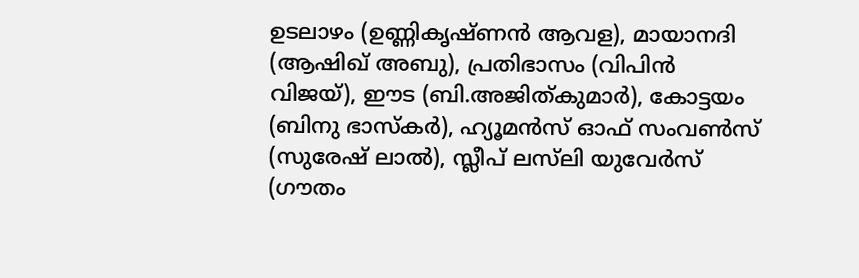ഉടലാഴം (ഉണ്ണികൃഷ്ണൻ ആവള), മായാനദി (ആഷിഖ് അബു), പ്രതിഭാസം (വിപിൻ വിജയ്), ഈട (ബി.അജിത്കുമാർ), കോട്ടയം (ബിനു ഭാസ്കർ), ഹ്യൂമൻസ് ഓഫ് സംവൺസ് (സുരേഷ് ലാൽ), സ്ലീപ് ലസ്‌ലി യുവേർസ് (ഗൗതം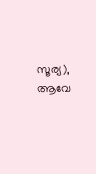സൂര്യ), ആവേ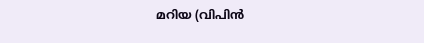മറിയ (വിപിൻ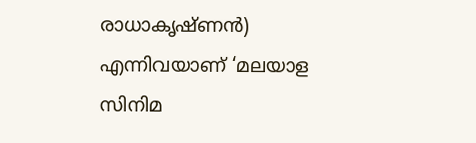രാധാകൃഷ്ണൻ) എന്നിവയാണ് ‘മലയാള സിനിമ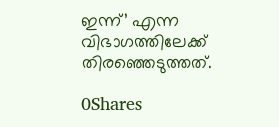ഇന്ന്’ എന്ന വിഭാഗത്തിലേക്ക് തിരഞ്ഞെടുത്തത്.

0Shares